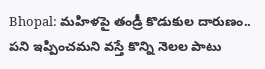Bhopal: మ‌హిళ‌పై తండ్రీ కొడుకుల దారుణం.. ప‌ని ఇప్పించ‌మ‌ని వ‌స్తే కొన్ని నెల‌ల పాటు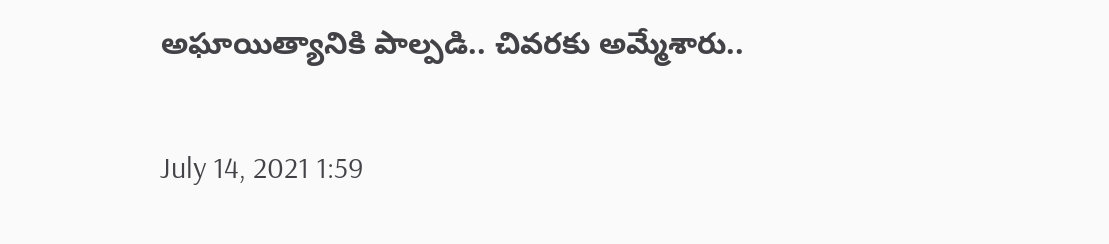అఘాయిత్యానికి పాల్ప‌డి.. చివ‌ర‌కు అమ్మేశారు..

July 14, 2021 1:59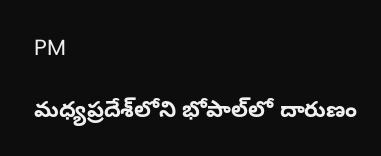PM

మ‌ధ్య‌ప్ర‌దేశ్‌లోని భోపాల్‌లో దారుణం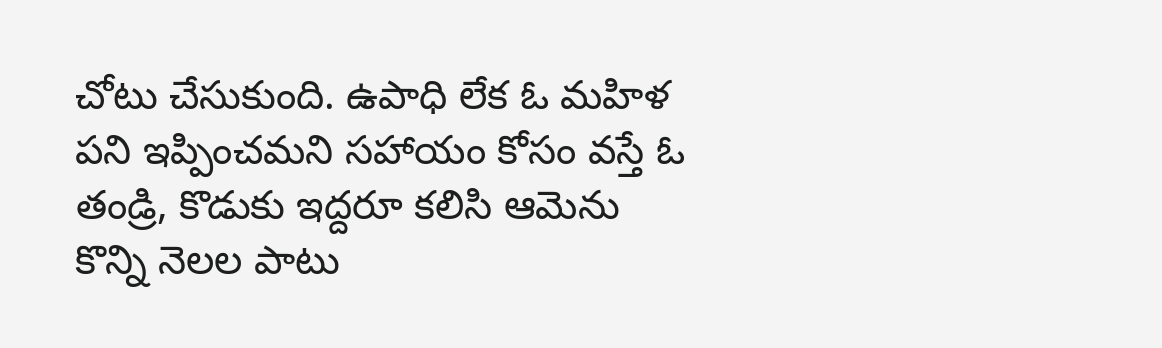చోటు చేసుకుంది. ఉపాధి లేక ఓ మ‌హిళ పని ఇప్పించ‌మ‌ని స‌హాయం కోసం వ‌స్తే ఓ తండ్రి, కొడుకు ఇద్దరూ క‌లిసి ఆమెను కొన్ని నెల‌ల పాటు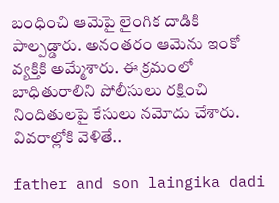బంధించి ఆమెపై లైంగిక దాడికి పాల్ప‌డ్డారు. అనంత‌రం ఆమెను ఇంకో వ్య‌క్తికి అమ్మేశారు. ఈ క్ర‌మంలో బాధితురాలిని పోలీసులు ర‌క్షించి నిందితుల‌పై కేసులు న‌మోదు చేశారు. వివ‌రాల్లోకి వెళితే..

father and son laingika dadi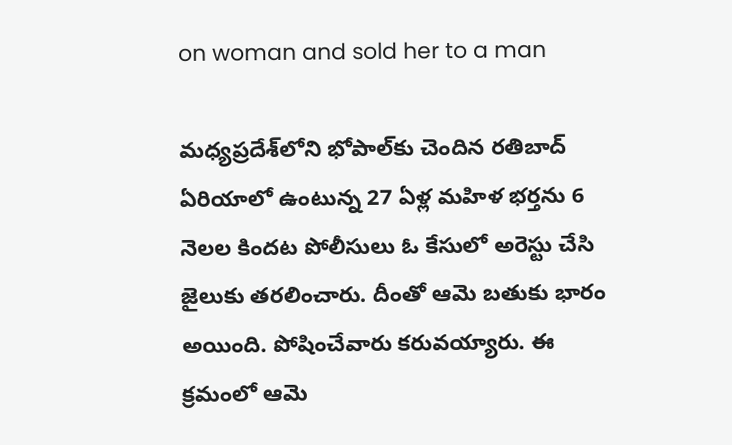on woman and sold her to a man

మ‌ధ్య‌ప్ర‌దేశ్‌లోని భోపాల్‌కు చెందిన ర‌తిబాద్ ఏరియాలో ఉంటున్న 27 ఏళ్ల మ‌హిళ భ‌ర్త‌ను 6 నెలల కింద‌ట పోలీసులు ఓ కేసులో అరెస్టు చేసి జైలుకు త‌ర‌లించారు. దీంతో ఆమె బ‌తుకు భారం అయింది. పోషించేవారు క‌రువ‌య్యారు. ఈ క్ర‌మంలో ఆమె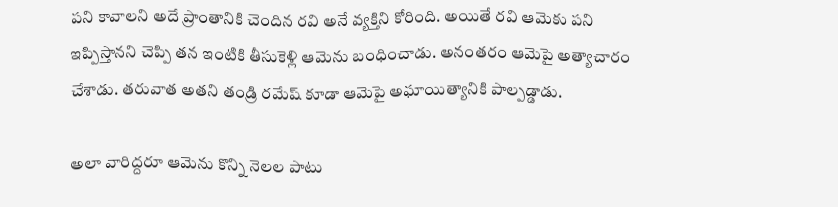ప‌ని కావాల‌ని అదే ప్రాంతానికి చెందిన ర‌వి అనే వ్య‌క్తిని కోరింది. అయితే ర‌వి ఆమెకు ప‌ని ఇప్పిస్తానని చెప్పి త‌న ఇంటికి తీసుకెళ్లి ఆమెను బంధించాడు. అనంత‌రం ఆమెపై అత్యాచారం చేశాడు. త‌రువాత అత‌ని తండ్రి ర‌మేష్ కూడా ఆమెపై అఘాయిత్యానికి పాల్ప‌డ్డాడు.

అలా వారిద్ద‌రూ ఆమెను కొన్ని నెల‌ల పాటు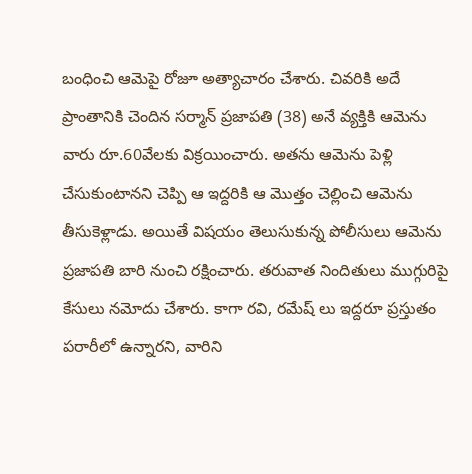బంధించి ఆమెపై రోజూ అత్యాచారం చేశారు. చివ‌రికి అదే ప్రాంతానికి చెందిన స‌ర్మాన్ ప్ర‌జాప‌తి (38) అనే వ్య‌క్తికి ఆమెను వారు రూ.60వేల‌కు విక్ర‌యించారు. అత‌ను ఆమెను పెళ్లి చేసుకుంటాన‌ని చెప్పి ఆ ఇద్ద‌రికి ఆ మొత్తం చెల్లించి ఆమెను తీసుకెళ్లాడు. అయితే విష‌యం తెలుసుకున్న పోలీసులు ఆమెను ప్ర‌జాప‌తి బారి నుంచి ర‌క్షించారు. త‌రువాత నిందితులు ముగ్గురిపై కేసులు న‌మోదు చేశారు. కాగా ర‌వి, ర‌మేష్ లు ఇద్ద‌రూ ప్ర‌స్తుతం ప‌రారీలో ఉన్నార‌ని, వారిని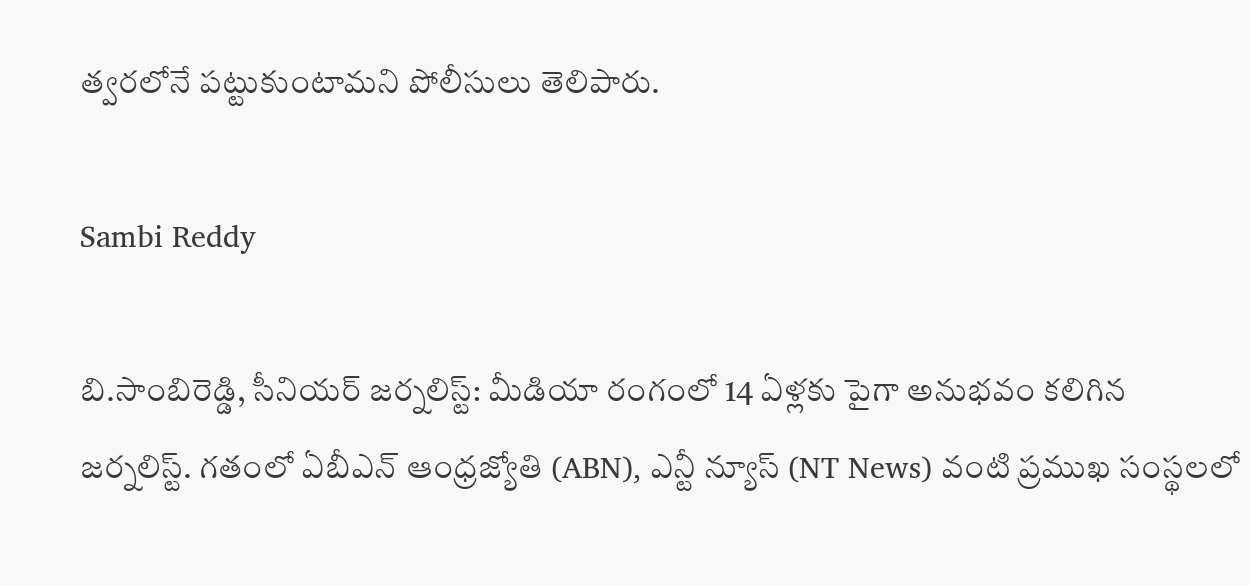త్వ‌ర‌లోనే ప‌ట్టుకుంటామ‌ని పోలీసులు తెలిపారు.

Sambi Reddy

బి.సాంబిరెడ్డి, సీనియర్ జర్నలిస్ట్: మీడియా రంగంలో 14 ఏళ్లకు పైగా అనుభవం కలిగిన జర్నలిస్ట్. గతంలో ఏబీఎన్ ఆంధ్ర‌జ్యోతి (ABN), ఎన్టీ న్యూస్ (NT News) వంటి ప్రముఖ సంస్థలలో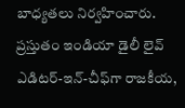బాధ్యతలు నిర్వహించారు. ప్రస్తుతం ఇండియా డైలీ లైవ్ ఎడిటర్-ఇన్-చీఫ్‌గా రాజకీయ,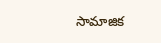సామాజిక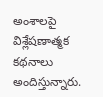అంశాలపై విశ్లేషణాత్మక కథనాలు అందిస్తున్నారు.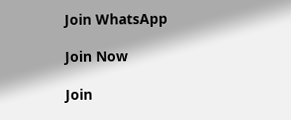Join WhatsApp

Join Now

Join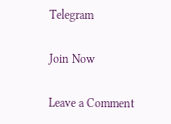Telegram

Join Now

Leave a Comment